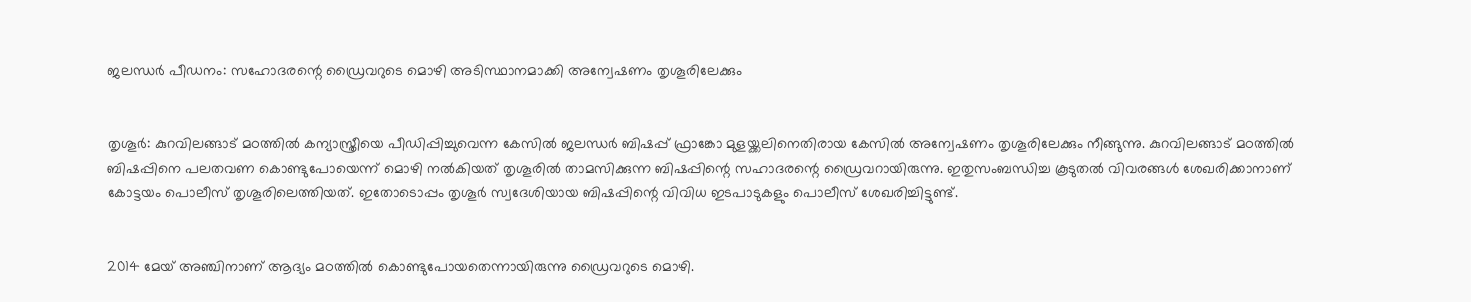ജലന്ധര്‍ പീഡനം: സഹോദരന്റെ ഡ്രൈവറുടെ മൊഴി അടിസ്ഥാനമാക്കി അന്വേഷണം തൃശൂരിലേക്കും


തൃശൂര്‍: കുറവിലങ്ങാട് മഠത്തില്‍ കന്യാസ്ത്രീയെ പീഡിപ്പിച്ചുവെന്ന കേസില്‍ ജലന്ധര്‍ ബിഷപ്പ് ഫ്രാങ്കോ മുളയ്ക്കലിനെതിരായ കേസില്‍ അന്വേഷണം തൃശൂരിലേക്കും നീങ്ങുന്നു. കുറവിലങ്ങാട് മഠത്തില്‍ ബിഷപ്പിനെ പലതവണ കൊണ്ടുപോയെന്ന് മൊഴി നല്‍കിയത് തൃശൂരില്‍ താമസിക്കുന്ന ബിഷപ്പിന്റെ സഹാദരന്റെ ഡ്രൈവറായിരുന്നു. ഇതുസംബന്ധിച്ച കൂടുതല്‍ വിവരങ്ങള്‍ ശേഖരിക്കാനാണ് കോട്ടയം പൊലീസ് തൃശൂരിലെത്തിയത്. ഇതോടൊപ്പം തൃശൂര്‍ സ്വദേശിയായ ബിഷപ്പിന്റെ വിവിധ ഇടപാടുകളും പൊലീസ് ശേഖരിച്ചിട്ടുണ്ട്.


2014 മേയ് അഞ്ചിനാണ് ആദ്യം മഠത്തില്‍ കൊണ്ടുപോയതെന്നായിരുന്നു ഡ്രൈവറുടെ മൊഴി.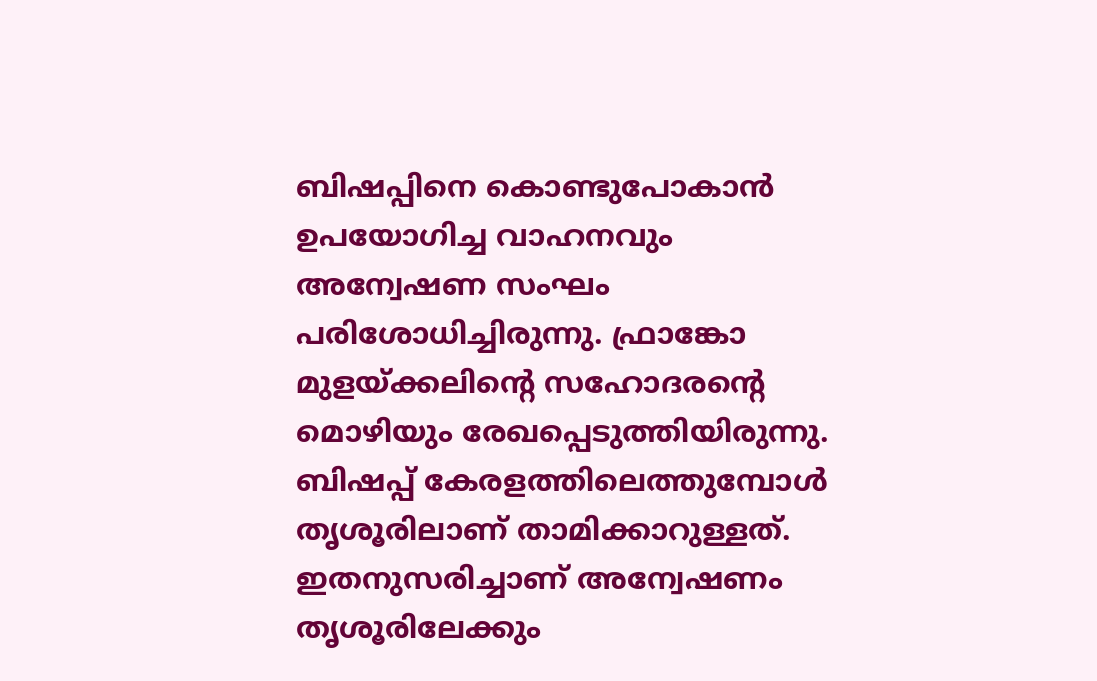ബിഷപ്പിനെ കൊണ്ടുപോകാന്‍ ഉപയോഗിച്ച വാഹനവും അന്വേഷണ സംഘം പരിശോധിച്ചിരുന്നു. ഫ്രാങ്കോ മുളയ്ക്കലിന്റെ സഹോദരന്റെ മൊഴിയും രേഖപ്പെടുത്തിയിരുന്നു. ബിഷപ്പ് കേരളത്തിലെത്തുമ്പോള്‍ തൃശൂരിലാണ് താമിക്കാറുള്ളത്. ഇതനുസരിച്ചാണ് അന്വേഷണം തൃശൂരിലേക്കും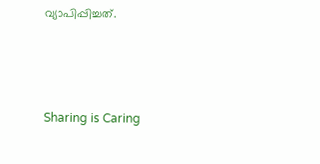വ്യാപിപ്പിച്ചത്.




Sharing is Caring